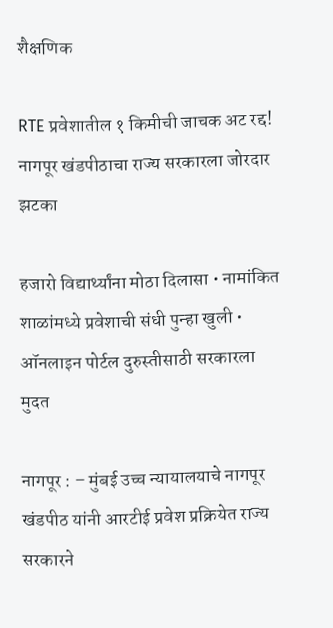शैक्षणिक

RTE प्रवेशातील १ किमीची जाचक अट रद्द! नागपूर खंडपीठाचा राज्य सरकारला जोरदार झटका

हजारो विद्यार्थ्यांना मोठा दिलासा • नामांकित शाळांमध्ये प्रवेशाची संधी पुन्हा खुली • ऑनलाइन पोर्टल दुरुस्तीसाठी सरकारला मुदत

नागपूर : – मुंबई उच्च न्यायालयाचे नागपूर खंडपीठ यांनी आरटीई प्रवेश प्रक्रियेत राज्य सरकारने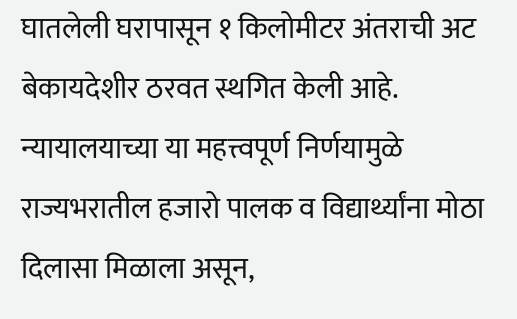घातलेली घरापासून १ किलोमीटर अंतराची अट बेकायदेशीर ठरवत स्थगित केली आहे. न्यायालयाच्या या महत्त्वपूर्ण निर्णयामुळे राज्यभरातील हजारो पालक व विद्यार्थ्यांना मोठा दिलासा मिळाला असून,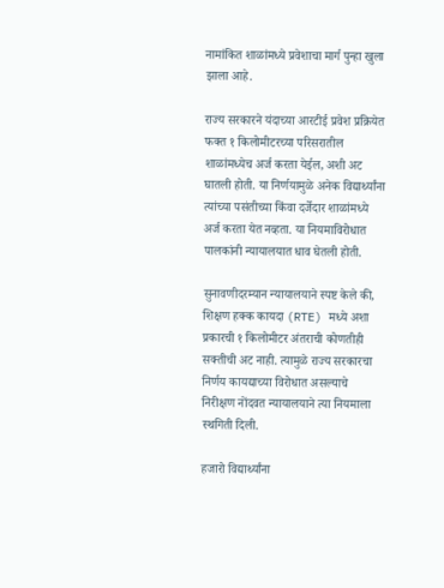नामांकित शाळांमध्ये प्रवेशाचा मार्ग पुन्हा खुला झाला आहे.

राज्य सरकारने यंदाच्या आरटीई प्रवेश प्रक्रियेत फक्त १ किलोमीटरच्या परिसरातील शाळांमध्येच अर्ज करता येईल, अशी अट घातली होती. या निर्णयामुळे अनेक विद्यार्थ्यांना त्यांच्या पसंतीच्या किंवा दर्जेदार शाळांमध्ये अर्ज करता येत नव्हता. या नियमाविरोधात पालकांनी न्यायालयात धाव घेतली होती.

सुनावणीदरम्यान न्यायालयाने स्पष्ट केले की, शिक्षण हक्क कायदा (RTE) मध्ये अशा प्रकारची १ किलोमीटर अंतराची कोणतीही सक्तीची अट नाही. त्यामुळे राज्य सरकारचा निर्णय कायद्याच्या विरोधात असल्याचे निरीक्षण नोंदवत न्यायालयाने त्या नियमाला स्थगिती दिली.

हजारो विद्यार्थ्यांना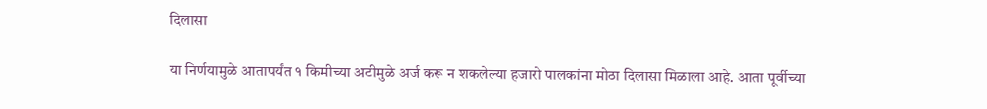दिलासा

या निर्णयामुळे आतापर्यंत १ किमीच्या अटीमुळे अर्ज करू न शकलेल्या हजारो पालकांना मोठा दिलासा मिळाला आहे. आता पूर्वीच्या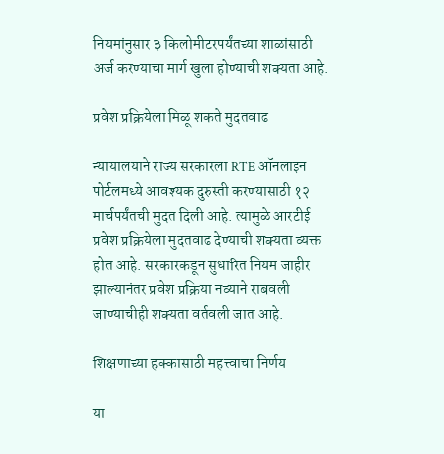नियमांनुसार ३ किलोमीटरपर्यंतच्या शाळांसाठी अर्ज करण्याचा मार्ग खुला होण्याची शक्यता आहे.

प्रवेश प्रक्रियेला मिळू शकते मुदतवाढ

न्यायालयाने राज्य सरकारला RTE ऑनलाइन पोर्टलमध्ये आवश्यक दुरुस्ती करण्यासाठी १२ मार्चपर्यंतची मुदत दिली आहे. त्यामुळे आरटीई प्रवेश प्रक्रियेला मुदतवाढ देण्याची शक्यता व्यक्त होत आहे. सरकारकडून सुधारित नियम जाहीर झाल्यानंतर प्रवेश प्रक्रिया नव्याने राबवली जाण्याचीही शक्यता वर्तवली जात आहे.

शिक्षणाच्या हक्कासाठी महत्त्वाचा निर्णय

या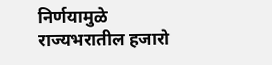निर्णयामुळे राज्यभरातील हजारो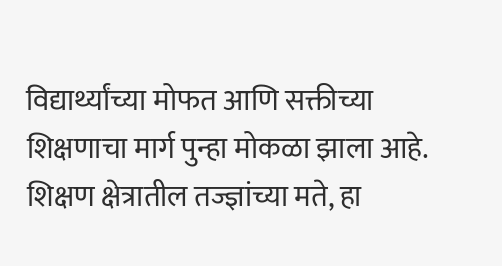विद्यार्थ्यांच्या मोफत आणि सक्तीच्या शिक्षणाचा मार्ग पुन्हा मोकळा झाला आहे. शिक्षण क्षेत्रातील तज्ज्ञांच्या मते, हा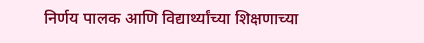निर्णय पालक आणि विद्यार्थ्यांच्या शिक्षणाच्या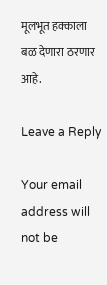मूलभूत हक्काला बळ देणारा ठरणार आहे.

Leave a Reply

Your email address will not be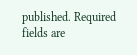published. Required fields are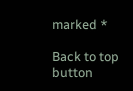marked *

Back to top button